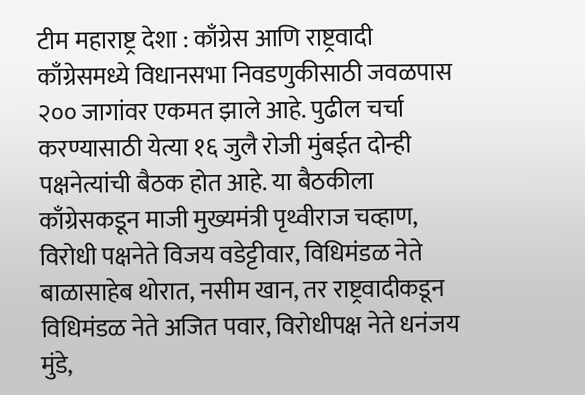टीम महाराष्ट्र देशा : काँग्रेस आणि राष्ट्रवादी काँग्रेसमध्ये विधानसभा निवडणुकीसाठी जवळपास २०० जागांवर एकमत झाले आहे. पुढील चर्चा करण्यासाठी येत्या १६ जुलै रोजी मुंबईत दोन्ही पक्षनेत्यांची बैठक होत आहे. या बैठकीला काँग्रेसकडून माजी मुख्यमंत्री पृथ्वीराज चव्हाण, विरोधी पक्षनेते विजय वडेट्टीवार, विधिमंडळ नेते बाळासाहेब थोरात, नसीम खान, तर राष्ट्रवादीकडून विधिमंडळ नेते अजित पवार, विरोधीपक्ष नेते धनंजय मुंडे,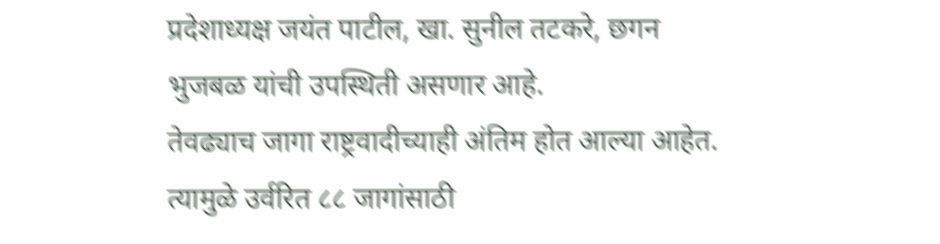प्रदेशाध्यक्ष जयंत पाटील, खा. सुनील तटकरे, छगन भुजबळ यांची उपस्थिती असणार आहे.
तेवढ्याच जागा राष्ट्रवादीच्याही अंतिम होत आल्या आहेत. त्यामुळे उर्वरित ८८ जागांसाठी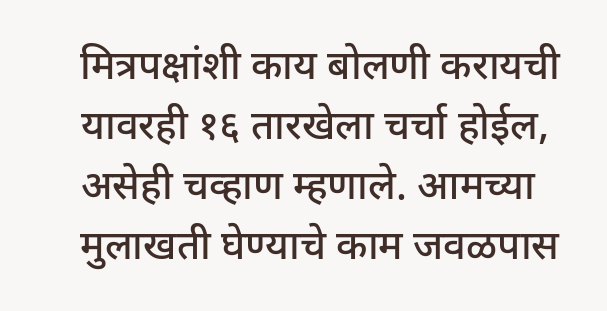मित्रपक्षांशी काय बोलणी करायची यावरही १६ तारखेला चर्चा होईल, असेही चव्हाण म्हणाले. आमच्या मुलाखती घेण्याचे काम जवळपास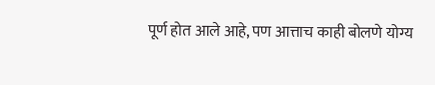पूर्ण होत आले आहे, पण आत्ताच काही बोलणे योग्य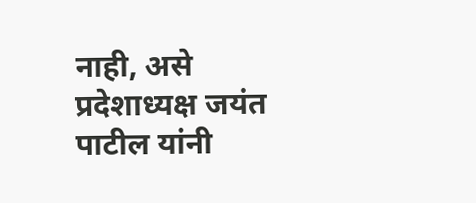नाही, असे प्रदेशाध्यक्ष जयंत पाटील यांनी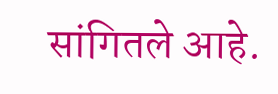सांगितले आहे.